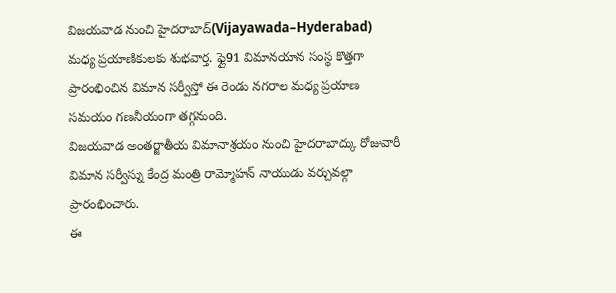విజయవాడ నుంచి హైదరాబాద్(Vijayawada–Hyderabad) మధ్య ప్రయాణికులకు శుభవార్త. ఫ్లై91 విమానయాన సంస్థ కొత్తగా ప్రారంభించిన విమాన సర్వీస్తో ఈ రెండు నగరాల మధ్య ప్రయాణ సమయం గణనీయంగా తగ్గనుంది.
విజయవాడ అంతర్జాతీయ విమానాశ్రయం నుంచి హైదరాబాద్కు రోజువారీ విమాన సర్వీస్ను కేంద్ర మంత్రి రామ్మోహన్ నాయుడు వర్చువల్గా ప్రారంభించారు.
ఈ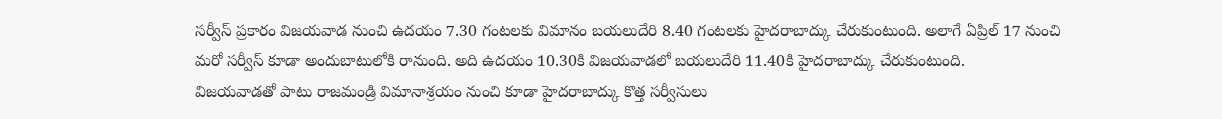సర్వీస్ ప్రకారం విజయవాడ నుంచి ఉదయం 7.30 గంటలకు విమానం బయలుదేరి 8.40 గంటలకు హైదరాబాద్కు చేరుకుంటుంది. అలాగే ఏప్రిల్ 17 నుంచి మరో సర్వీస్ కూడా అందుబాటులోకి రానుంది. అది ఉదయం 10.30కి విజయవాడలో బయలుదేరి 11.40కి హైదరాబాద్కు చేరుకుంటుంది.
విజయవాడతో పాటు రాజమండ్రి విమానాశ్రయం నుంచి కూడా హైదరాబాద్కు కొత్త సర్వీసులు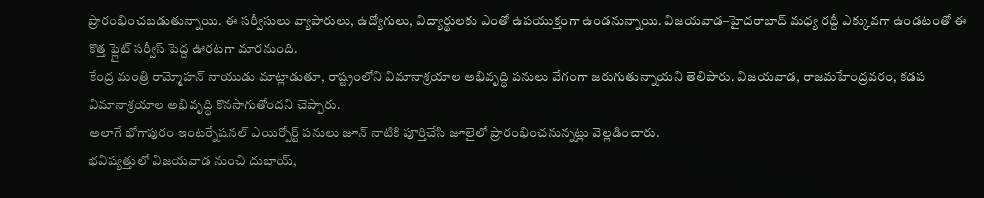ప్రారంభించబడుతున్నాయి. ఈ సర్వీసులు వ్యాపారులు, ఉద్యోగులు, విద్యార్థులకు ఎంతో ఉపయుక్తంగా ఉండనున్నాయి. విజయవాడ–హైదరాబాద్ మధ్య రద్దీ ఎక్కువగా ఉండటంతో ఈ కొత్త ఫ్లైట్ సర్వీస్ పెద్ద ఊరటగా మారనుంది.
కేంద్ర మంత్రి రామ్మోహన్ నాయుడు మాట్లాడుతూ, రాష్ట్రంలోని విమానాశ్రయాల అభివృద్ధి పనులు వేగంగా జరుగుతున్నాయని తెలిపారు. విజయవాడ, రాజమహేంద్రవరం, కడప విమానాశ్రయాల అభివృద్ధి కొనసాగుతోందని చెప్పారు.
అలాగే భోగాపురం ఇంటర్నేషనల్ ఎయిర్పోర్ట్ పనులు జూన్ నాటికి పూర్తిచేసి జూలైలో ప్రారంభించనున్నట్లు వెల్లడించారు.
భవిష్యత్తులో విజయవాడ నుంచి దుబాయ్,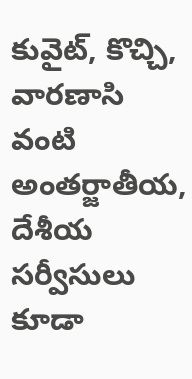కువైట్, కొచ్చి, వారణాసి వంటి అంతర్జాతీయ, దేశీయ సర్వీసులు కూడా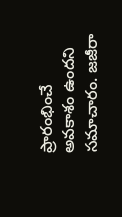ప్రారంభించే అవకాశం ఉందని సమాచారం. జజీరా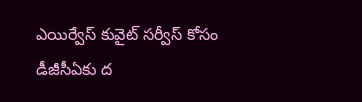ఎయిర్వేస్ కువైట్ సర్వీస్ కోసం డీజీసీఏకు ద